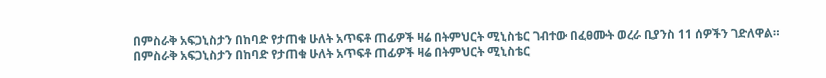በምስራቅ አፍጋኒስታን በከባድ የታጠቁ ሁለት አጥፍቶ ጠፊዎች ዛሬ በትምህርት ሚኒስቴር ገብተው በፈፀሙት ወረራ ቢያንስ 11 ሰዎችን ገድለዋል።
በምስራቅ አፍጋኒስታን በከባድ የታጠቁ ሁለት አጥፍቶ ጠፊዎች ዛሬ በትምህርት ሚኒስቴር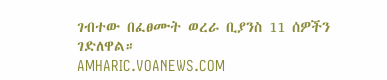ገብተው በፈፀሙት ወረራ ቢያንስ 11 ሰዎችን ገድለዋል።
AMHARIC.VOANEWS.COM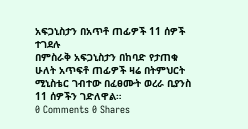አፍጋኒስታን በአጥቶ ጠፊዎች 11 ሰዎች ተገደሉ
በምስራቅ አፍጋኒስታን በከባድ የታጠቁ ሁለት አጥፍቶ ጠፊዎች ዛሬ በትምህርት ሚኒስቴር ገብተው በፈፀሙት ወረራ ቢያንስ 11 ሰዎችን ገድለዋል።
0 Comments 0 Shares